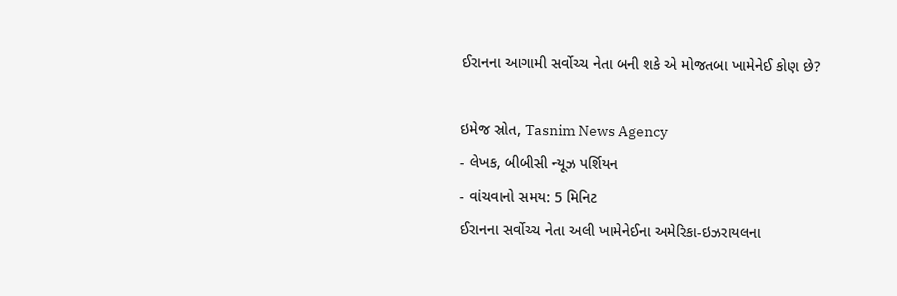ઈરાનના આગામી સર્વોચ્ચ નેતા બની શકે એ મોજતબા ખામેનેઈ કોણ છે?

ઇમેજ સ્રોત, Tasnim News Agency
- લેખક, બીબીસી ન્યૂઝ પર્શિયન
- વાંચવાનો સમય: 5 મિનિટ
ઈરાનના સર્વોચ્ચ નેતા અલી ખામેનેઈના અમેરિકા-ઇઝરાયલના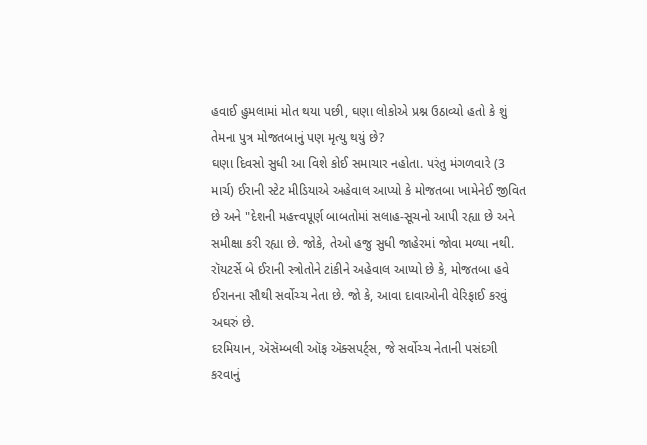હવાઈ હુમલામાં મોત થયા પછી, ઘણા લોકોએ પ્રશ્ન ઉઠાવ્યો હતો કે શું તેમના પુત્ર મોજતબાનું પણ મૃત્યુ થયું છે?
ઘણા દિવસો સુધી આ વિશે કોઈ સમાચાર નહોતા. પરંતુ મંગળવારે (3 માર્ચ) ઈરાની સ્ટેટ મીડિયાએ અહેવાલ આપ્યો કે મોજતબા ખામેનેઈ જીવિત છે અને "દેશની મહત્ત્વપૂર્ણ બાબતોમાં સલાહ-સૂચનો આપી રહ્યા છે અને સમીક્ષા કરી રહ્યા છે. જોકે, તેઓ હજુ સુધી જાહેરમાં જોવા મળ્યા નથી.
રૉયટર્સે બે ઈરાની સ્ત્રોતોને ટાંકીને અહેવાલ આપ્યો છે કે, મોજતબા હવે ઈરાનના સૌથી સર્વોચ્ચ નેતા છે. જો કે, આવા દાવાઓની વેરિફાઈ કરવું અઘરું છે.
દરમિયાન, ઍસૅમ્બલી ઑફ ઍક્સપર્ટ્સ, જે સર્વોચ્ચ નેતાની પસંદગી કરવાનું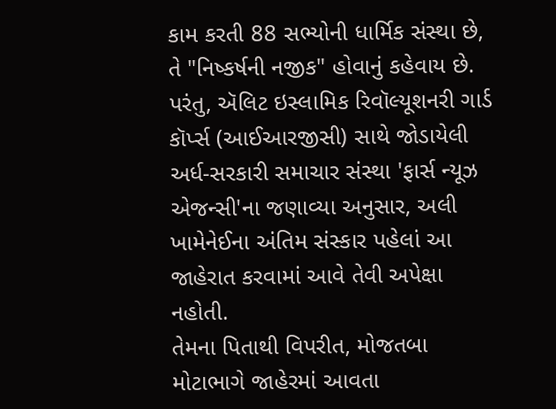કામ કરતી 88 સભ્યોની ધાર્મિક સંસ્થા છે, તે "નિષ્કર્ષની નજીક" હોવાનું કહેવાય છે. પરંતુ, ઍલિટ ઇસ્લામિક રિવૉલ્યૂશનરી ગાર્ડ કૉર્પ્સ (આઈઆરજીસી) સાથે જોડાયેલી અર્ધ-સરકારી સમાચાર સંસ્થા 'ફાર્સ ન્યૂઝ એજન્સી'ના જણાવ્યા અનુસાર, અલી ખામેનેઈના અંતિમ સંસ્કાર પહેલાં આ જાહેરાત કરવામાં આવે તેવી અપેક્ષા નહોતી.
તેમના પિતાથી વિપરીત, મોજતબા મોટાભાગે જાહેરમાં આવતા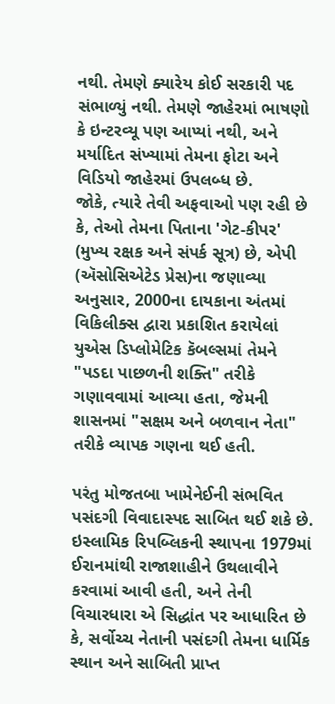નથી. તેમણે ક્યારેય કોઈ સરકારી પદ સંભાળ્યું નથી. તેમણે જાહેરમાં ભાષણો કે ઇન્ટરવ્યૂ પણ આપ્યાં નથી, અને મર્યાદિત સંખ્યામાં તેમના ફોટા અને વિડિયો જાહેરમાં ઉપલબ્ધ છે.
જોકે, ત્યારે તેવી અફવાઓ પણ રહી છે કે, તેઓ તેમના પિતાના 'ગેટ-કીપર' (મુખ્ય રક્ષક અને સંપર્ક સૂત્ર) છે, એપી (ઍસોસિએટેડ પ્રેસ)ના જણાવ્યા અનુસાર, 2000ના દાયકાના અંતમાં વિકિલીક્સ દ્વારા પ્રકાશિત કરાયેલાં યુએસ ડિપ્લોમેટિક કૅબલ્સમાં તેમને "પડદા પાછળની શક્તિ" તરીકે ગણાવવામાં આવ્યા હતા, જેમની શાસનમાં "સક્ષમ અને બળવાન નેતા" તરીકે વ્યાપક ગણના થઈ હતી.

પરંતુ મોજતબા ખામેનેઈની સંભવિત પસંદગી વિવાદાસ્પદ સાબિત થઈ શકે છે.
ઇસ્લામિક રિપબ્લિકની સ્થાપના 1979માં ઈરાનમાંથી રાજાશાહીને ઉથલાવીને કરવામાં આવી હતી, અને તેની વિચારધારા એ સિદ્ધાંત પર આધારિત છે કે, સર્વોચ્ચ નેતાની પસંદગી તેમના ધાર્મિક સ્થાન અને સાબિતી પ્રાપ્ત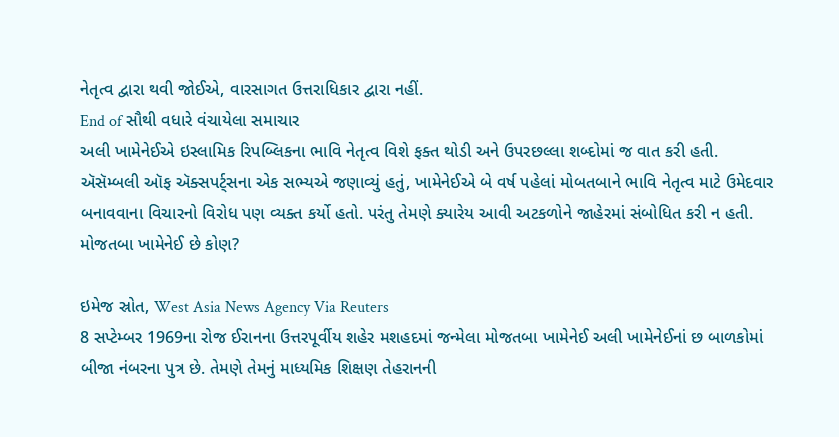નેતૃત્વ દ્વારા થવી જોઈએ, વારસાગત ઉત્તરાધિકાર દ્વારા નહીં.
End of સૌથી વધારે વંચાયેલા સમાચાર
અલી ખામેનેઈએ ઇસ્લામિક રિપબ્લિકના ભાવિ નેતૃત્વ વિશે ફક્ત થોડી અને ઉપરછલ્લા શબ્દોમાં જ વાત કરી હતી.
ઍસૅમ્બલી ઑફ ઍક્સપર્ટ્સના એક સભ્યએ જણાવ્યું હતું, ખામેનેઈએ બે વર્ષ પહેલાં મોબતબાને ભાવિ નેતૃત્વ માટે ઉમેદવાર બનાવવાના વિચારનો વિરોધ પણ વ્યક્ત કર્યો હતો. પરંતુ તેમણે ક્યારેય આવી અટકળોને જાહેરમાં સંબોધિત કરી ન હતી.
મોજતબા ખામેનેઈ છે કોણ?

ઇમેજ સ્રોત, West Asia News Agency Via Reuters
8 સપ્ટેમ્બર 1969ના રોજ ઈરાનના ઉત્તરપૂર્વીય શહેર મશહદમાં જન્મેલા મોજતબા ખામેનેઈ અલી ખામેનેઈનાં છ બાળકોમાં બીજા નંબરના પુત્ર છે. તેમણે તેમનું માધ્યમિક શિક્ષણ તેહરાનની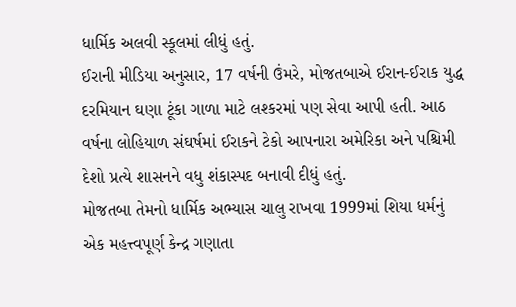ધાર્મિક અલવી સ્કૂલમાં લીધું હતું.
ઈરાની મીડિયા અનુસાર, 17 વર્ષની ઉંમરે, મોજતબાએ ઈરાન-ઈરાક યુદ્ધ દરમિયાન ઘણા ટૂંકા ગાળા માટે લશ્કરમાં પણ સેવા આપી હતી. આઠ વર્ષના લોહિયાળ સંઘર્ષમાં ઈરાકને ટેકો આપનારા અમેરિકા અને પશ્ચિમી દેશો પ્રત્યે શાસનને વધુ શંકાસ્પદ બનાવી દીધું હતું.
મોજતબા તેમનો ધાર્મિક અભ્યાસ ચાલુ રાખવા 1999માં શિયા ધર્મનું એક મહત્ત્વપૂર્ણ કેન્દ્ર ગણાતા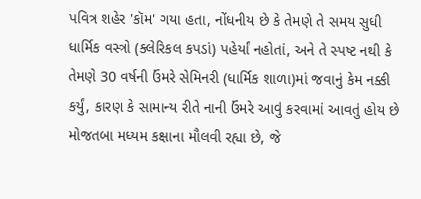પવિત્ર શહેર 'કૉમ' ગયા હતા, નોંધનીય છે કે તેમણે તે સમય સુધી ધાર્મિક વસ્ત્રો (ક્લેરિકલ કપડાં) પહેર્યાં નહોતાં, અને તે સ્પષ્ટ નથી કે તેમણે 30 વર્ષની ઉંમરે સેમિનરી (ધાર્મિક શાળા)માં જવાનું કેમ નક્કી કર્યું, કારણ કે સામાન્ય રીતે નાની ઉંમરે આવું કરવામાં આવતું હોય છે
મોજતબા મધ્યમ કક્ષાના મૌલવી રહ્યા છે, જે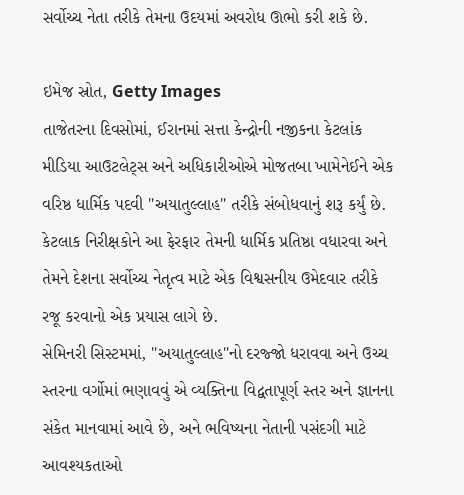સર્વોચ્ચ નેતા તરીકે તેમના ઉદયમાં અવરોધ ઊભો કરી શકે છે.

ઇમેજ સ્રોત, Getty Images
તાજેતરના દિવસોમાં, ઈરાનમાં સત્તા કેન્દ્રોની નજીકના કેટલાંક મીડિયા આઉટલેટ્સ અને અધિકારીઓએ મોજતબા ખામેનેઈને એક વરિષ્ઠ ધાર્મિક પદવી "અયાતુલ્લાહ" તરીકે સંબોધવાનું શરૂ કર્યું છે. કેટલાક નિરીક્ષકોને આ ફેરફાર તેમની ધાર્મિક પ્રતિષ્ઠા વધારવા અને તેમને દેશના સર્વોચ્ચ નેતૃત્વ માટે એક વિશ્વસનીય ઉમેદવાર તરીકે રજૂ કરવાનો એક પ્રયાસ લાગે છે.
સેમિનરી સિસ્ટમમાં, "અયાતુલ્લાહ"નો દરજ્જો ધરાવવા અને ઉચ્ચ સ્તરના વર્ગોમાં ભણાવવું એ વ્યક્તિના વિદ્વતાપૂર્ણ સ્તર અને જ્ઞાનના સંકેત માનવામાં આવે છે, અને ભવિષ્યના નેતાની પસંદગી માટે આવશ્યકતાઓ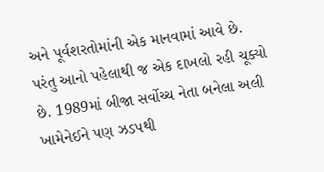અને પૂર્વશરતોમાંની એક માનવામાં આવે છે.
પરંતુ આનો પહેલાથી જ એક દાખલો રહી ચૂક્યો છે. 1989માં બીજા સર્વોચ્ચ નેતા બનેલા અલી ખામેનેઈને પણ ઝડપથી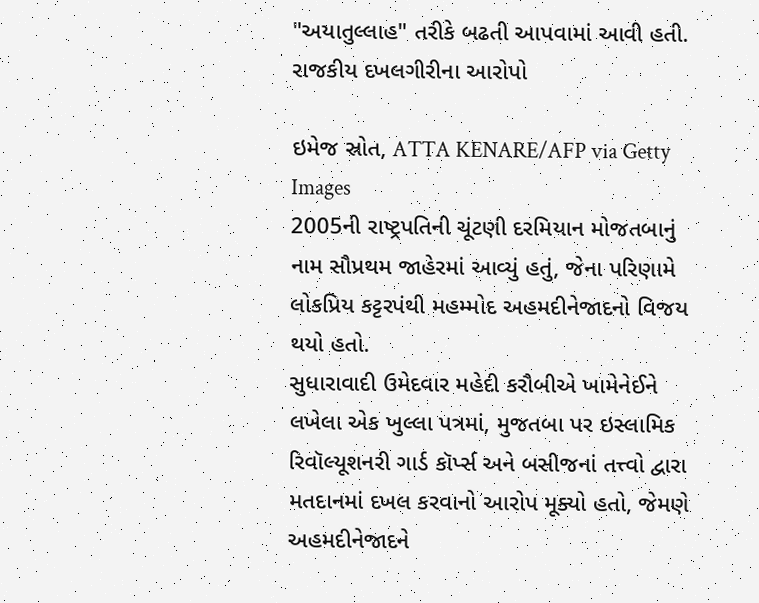"અયાતુલ્લાહ" તરીકે બઢતી આપવામાં આવી હતી.
રાજકીય દખલગીરીના આરોપો

ઇમેજ સ્રોત, ATTA KENARE/AFP via Getty Images
2005ની રાષ્ટ્રપતિની ચૂંટણી દરમિયાન મોજતબાનું નામ સૌપ્રથમ જાહેરમાં આવ્યું હતું, જેના પરિણામે લોકપ્રિય કટ્ટરપંથી મહમ્મોદ અહમદીનેજાદનો વિજય થયો હતો.
સુધારાવાદી ઉમેદવાર મહેદી કરૌબીએ ખામેનેઈને લખેલા એક ખુલ્લા પત્રમાં, મુજતબા પર ઇસ્લામિક રિવૉલ્યૂશનરી ગાર્ડ કૉર્પ્સ અને બસીજનાં તત્ત્વો દ્વારા મતદાનમાં દખલ કરવાનો આરોપ મૂક્યો હતો, જેમણે અહમદીનેજાદને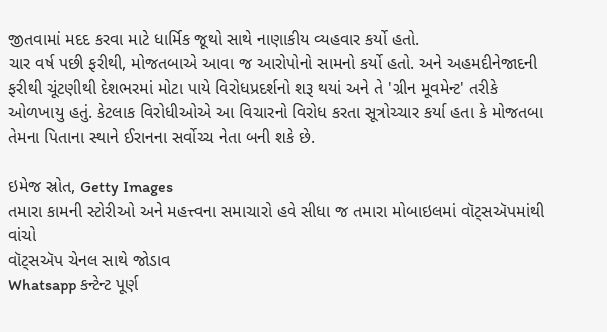જીતવામાં મદદ કરવા માટે ધાર્મિક જૂથો સાથે નાણાકીય વ્યહવાર કર્યો હતો.
ચાર વર્ષ પછી ફરીથી, મોજતબાએ આવા જ આરોપોનો સામનો કર્યો હતો. અને અહમદીનેજાદની ફરીથી ચૂંટણીથી દેશભરમાં મોટા પાયે વિરોધપ્રદર્શનો શરૂ થયાં અને તે 'ગ્રીન મૂવમેન્ટ' તરીકે ઓળખાયુ હતું. કેટલાક વિરોધીઓએ આ વિચારનો વિરોધ કરતા સૂત્રોચ્ચાર કર્યા હતા કે મોજતબા તેમના પિતાના સ્થાને ઈરાનના સર્વોચ્ચ નેતા બની શકે છે.

ઇમેજ સ્રોત, Getty Images
તમારા કામની સ્ટોરીઓ અને મહત્ત્વના સમાચારો હવે સીધા જ તમારા મોબાઇલમાં વૉટ્સઍપમાંથી વાંચો
વૉટ્સઍપ ચેનલ સાથે જોડાવ
Whatsapp કન્ટેન્ટ પૂર્ણ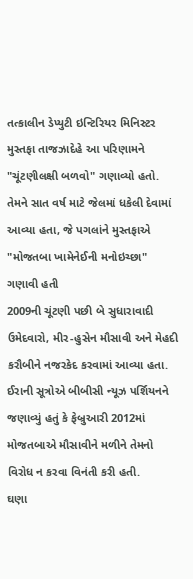તત્કાલીન ડેપ્યુટી ઇન્ટિરિયર મિનિસ્ટર મુસ્તફા તાજઝાદેહે આ પરિણામને "ચૂંટણીલક્ષી બળવો" ગણાવ્યો હતો. તેમને સાત વર્ષ માટે જેલમાં ધકેલી દેવામાં આવ્યા હતા, જે પગલાંને મુસ્તફાએ "મોજતબા ખામેનેઈની મનોઇચ્છા" ગણાવી હતી
2009ની ચૂંટણી પછી બે સુધારાવાદી ઉમેદવારો, મીર-હુસેન મૌસાવી અને મેહદી કરૌબીને નજરકેદ કરવામાં આવ્યા હતા. ઈરાની સૂત્રોએ બીબીસી ન્યૂઝ પર્શિયનને જણાવ્યું હતું કે ફેબ્રુઆરી 2012માં મોજતબાએ મૌસાવીને મળીને તેમનો વિરોધ ન કરવા વિનંતી કરી હતી.
ઘણા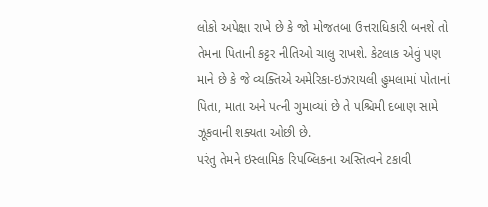લોકો અપેક્ષા રાખે છે કે જો મોજતબા ઉત્તરાધિકારી બનશે તો તેમના પિતાની કટ્ટર નીતિઓ ચાલુ રાખશે. કેટલાક એવું પણ માને છે કે જે વ્યક્તિએ અમેરિકા-ઇઝરાયલી હુમલામાં પોતાનાં પિતા, માતા અને પત્ની ગુમાવ્યાં છે તે પશ્ચિમી દબાણ સામે ઝૂકવાની શક્યતા ઓછી છે.
પરંતુ તેમને ઇસ્લામિક રિપબ્લિકના અસ્તિત્વને ટકાવી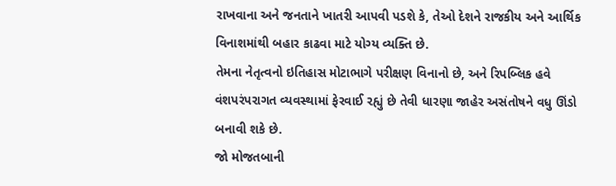રાખવાના અને જનતાને ખાતરી આપવી પડશે કે, તેઓ દેશને રાજકીય અને આર્થિક વિનાશમાંથી બહાર કાઢવા માટે યોગ્ય વ્યક્તિ છે.
તેમના નેતૃત્વનો ઇતિહાસ મોટાભાગે પરીક્ષણ વિનાનો છે, અને રિપબ્લિક હવે વંશપરંપરાગત વ્યવસ્થામાં ફેરવાઈ રહ્યું છે તેવી ધારણા જાહેર અસંતોષને વધુ ઊંડો બનાવી શકે છે.
જો મોજતબાની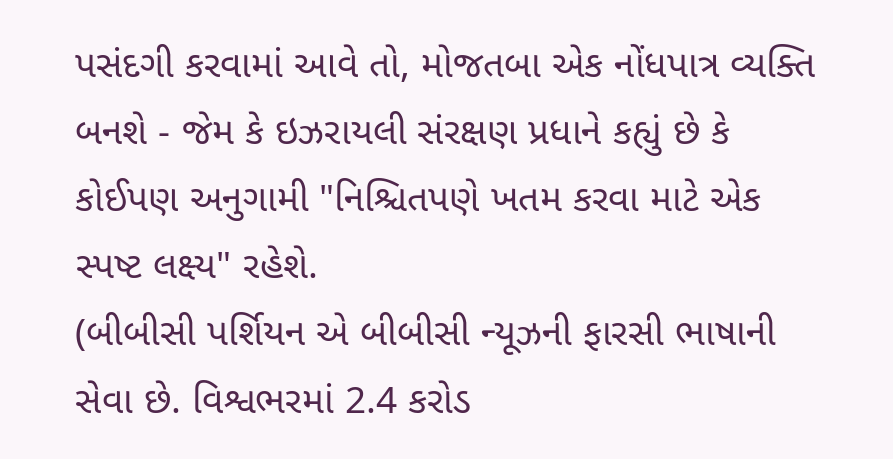પસંદગી કરવામાં આવે તો, મોજતબા એક નોંધપાત્ર વ્યક્તિ બનશે - જેમ કે ઇઝરાયલી સંરક્ષણ પ્રધાને કહ્યું છે કે કોઈપણ અનુગામી "નિશ્ચિતપણે ખતમ કરવા માટે એક સ્પષ્ટ લક્ષ્ય" રહેશે.
(બીબીસી પર્શિયન એ બીબીસી ન્યૂઝની ફારસી ભાષાની સેવા છે. વિશ્વભરમાં 2.4 કરોડ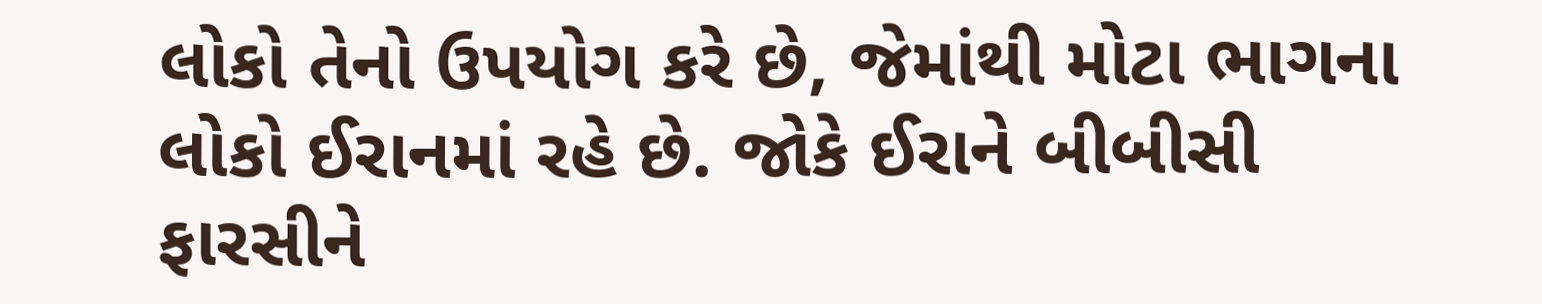લોકો તેનો ઉપયોગ કરે છે, જેમાંથી મોટા ભાગના લોકો ઈરાનમાં રહે છે. જોકે ઈરાને બીબીસી ફારસીને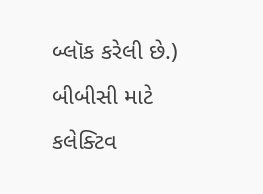બ્લૉક કરેલી છે.)
બીબીસી માટે કલેક્ટિવ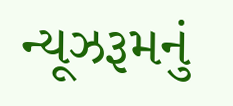ન્યૂઝરૂમનું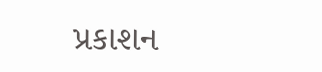પ્રકાશન